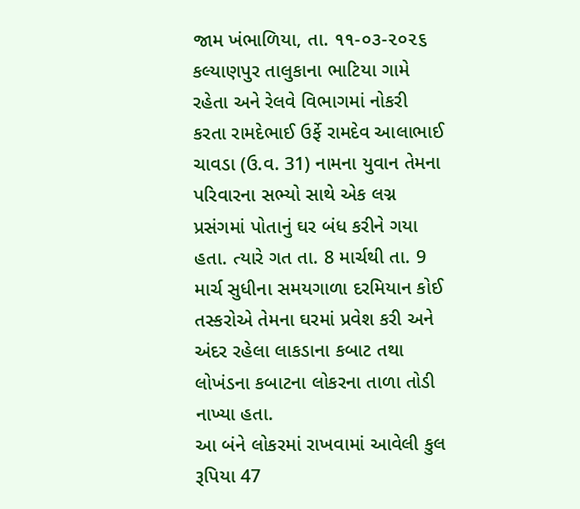જામ ખંભાળિયા, તા. ૧૧-૦૩-૨૦૨૬
કલ્યાણપુર તાલુકાના ભાટિયા ગામે રહેતા અને રેલવે વિભાગમાં નોકરી કરતા રામદેભાઈ ઉર્ફે રામદેવ આલાભાઈ ચાવડા (ઉ.વ. 31) નામના યુવાન તેમના પરિવારના સભ્યો સાથે એક લગ્ન પ્રસંગમાં પોતાનું ઘર બંધ કરીને ગયા હતા. ત્યારે ગત તા. 8 માર્ચથી તા. 9 માર્ચ સુધીના સમયગાળા દરમિયાન કોઈ તસ્કરોએ તેમના ઘરમાં પ્રવેશ કરી અને અંદર રહેલા લાકડાના કબાટ તથા લોખંડના કબાટના લોકરના તાળા તોડી નાખ્યા હતા.
આ બંને લોકરમાં રાખવામાં આવેલી કુલ રૂપિયા 47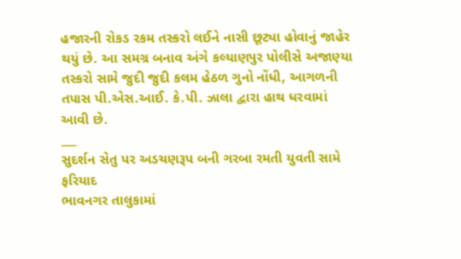હજારની રોકડ રકમ તસ્કરો લઈને નાસી છૂટ્યા હોવાનું જાહેર થયું છે. આ સમગ્ર બનાવ અંગે કલ્યાણપુર પોલીસે અજાણ્યા તસ્કરો સામે જુદી જુદી કલમ હેઠળ ગુનો નોંધી, આગળની તપાસ પી.એસ.આઈ. કે.પી. ઝાલા દ્વારા હાથ ધરવામાં આવી છે.
___
સુદર્શન સેતુ પર અડચણરૂપ બની ગરબા રમતી યુવતી સામે ફરિયાદ
ભાવનગર તાલુકામાં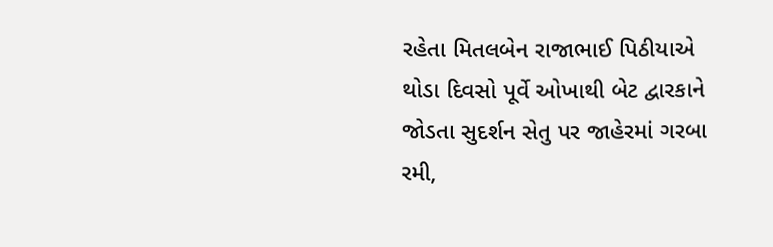રહેતા મિતલબેન રાજાભાઈ પિઠીયાએ થોડા દિવસો પૂર્વે ઓખાથી બેટ દ્વારકાને જોડતા સુદર્શન સેતુ પર જાહેરમાં ગરબા રમી,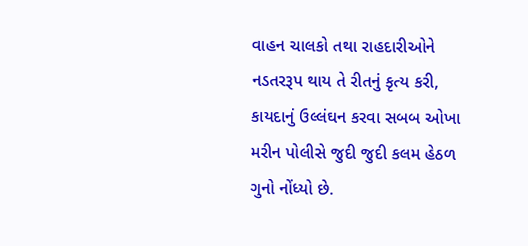વાહન ચાલકો તથા રાહદારીઓને નડતરરૂપ થાય તે રીતનું કૃત્ય કરી, કાયદાનું ઉલ્લંઘન કરવા સબબ ઓખા મરીન પોલીસે જુદી જુદી કલમ હેઠળ ગુનો નોંધ્યો છે.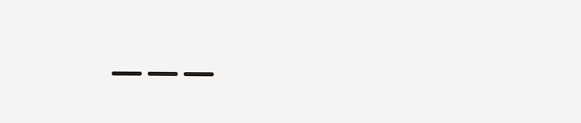___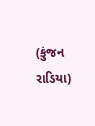(કુંજન રાડિયા)